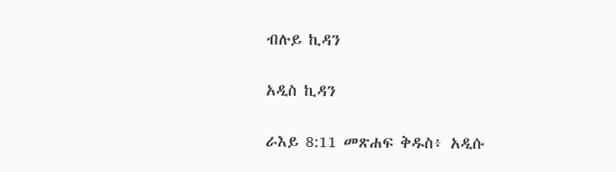ብሉይ ኪዳን

አዲስ ኪዳን

ራእይ 8:11 መጽሐፍ ቅዱስ፥ አዲሱ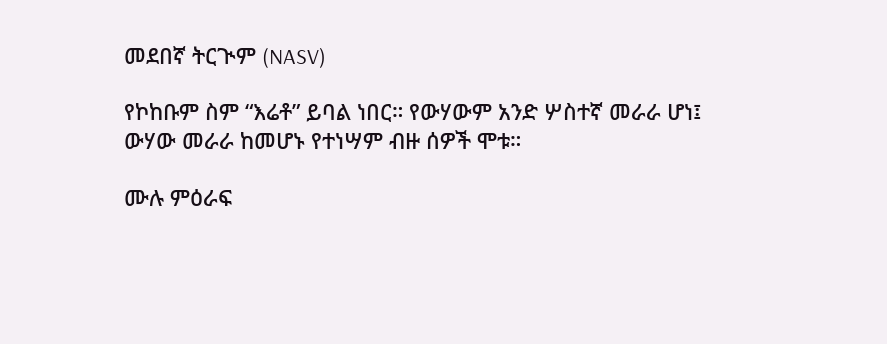መደበኛ ትርጒም (NASV)

የኮከቡም ስም “እሬቶ” ይባል ነበር። የውሃውም አንድ ሦስተኛ መራራ ሆነ፤ ውሃው መራራ ከመሆኑ የተነሣም ብዙ ሰዎች ሞቱ።

ሙሉ ምዕራፍ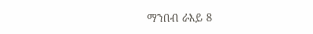ማንበብ ራእይ 8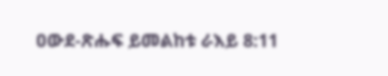ዐውደ-ጽሑፍ ይመልከቱ ራእይ 8:11